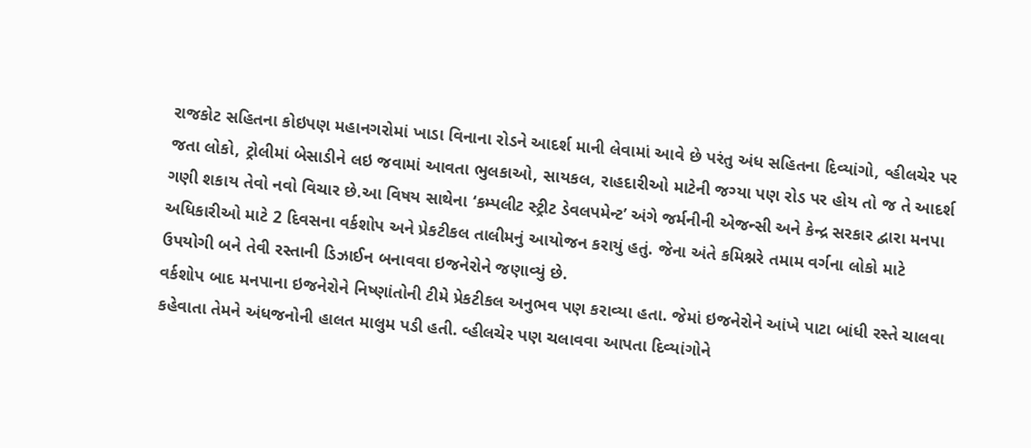રાજકોટ સહિતના કોઇપણ મહાનગરોમાં ખાડા વિનાના રોડને આદર્શ માની લેવામાં આવે છે પરંતુ અંધ સહિતના દિવ્યાંગો, વ્હીલચેર પર જતા લોકો, ટ્રોલીમાં બેસાડીને લઇ જવામાં આવતા ભુલકાઓ, સાયકલ, રાહદારીઓ માટેની જગ્યા પણ રોડ પર હોય તો જ તે આદર્શ ગણી શકાય તેવો નવો વિચાર છે.આ વિષય સાથેના ‘કમ્પલીટ સ્ટ્રીટ ડેવલપમેન્ટ’ અંગે જર્મનીની એજન્સી અને કેન્દ્ર સરકાર દ્વારા મનપા અધિકારીઓ માટે 2 દિવસના વર્કશોપ અને પ્રેકટીકલ તાલીમનું આયોજન કરાયું હતું. જેના અંતે કમિશ્નરે તમામ વર્ગના લોકો માટે ઉપયોગી બને તેવી રસ્તાની ડિઝાઈન બનાવવા ઇજનેરોને જણાવ્યું છે.
વર્કશોપ બાદ મનપાના ઇજનેરોને નિષ્ણાંતોની ટીમે પ્રેકટીકલ અનુભવ પણ કરાવ્યા હતા. જેમાં ઇજનેરોને આંખે પાટા બાંધી રસ્તે ચાલવા કહેવાતા તેમને અંધજનોની હાલત માલુમ પડી હતી. વ્હીલચેર પણ ચલાવવા આપતા દિવ્યાંગોને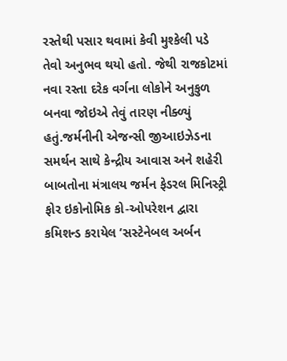રસ્તેથી પસાર થવામાં કેવી મુશ્કેલી પડે તેવો અનુભવ થયો હતો. જેથી રાજકોટમાં નવા રસ્તા દરેક વર્ગના લોકોને અનુકુળ બનવા જોઇએ તેવું તારણ નીક્ળ્યું હતું.જર્મનીની એજન્સી જીઆઇઝેડના સમર્થન સાથે કેન્દ્રીય આવાસ અને શહેરી બાબતોના મંત્રાલય જર્મન ફેડરલ મિનિસ્ટ્રી ફોર ઇકોનોમિક કો-ઓપરેશન દ્વારા કમિશન્ડ કરાયેલ ’સસ્ટેનેબલ અર્બન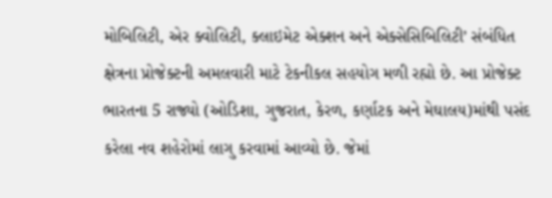મોબિલિટી, એર ક્વોલિટી, ક્લાઇમેટ એક્શન અને એક્સેસિબિલિટી’ સંબંધિત ક્ષેત્રના પ્રોજેક્ટની અમલવારી માટે ટેકનીકલ સહયોગ મળી રહ્યો છે. આ પ્રોજેક્ટ ભારતના 5 રાજ્યો (ઓડિશા, ગુજરાત, કેરળ, કર્ણાટક અને મેઘાલય)માંથી પસંદ કરેલા નવ શહેરોમાં લાગુ કરવામાં આવ્યો છે. જેમાં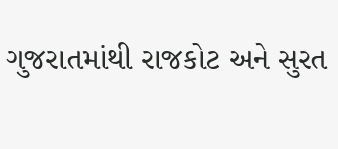ગુજરાતમાંથી રાજકોટ અને સુરત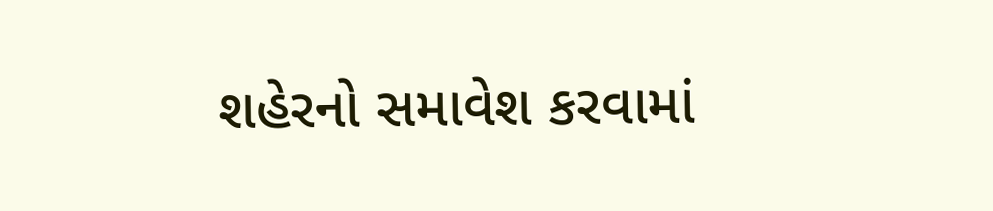શહેરનો સમાવેશ કરવામાં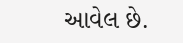આવેલ છે.